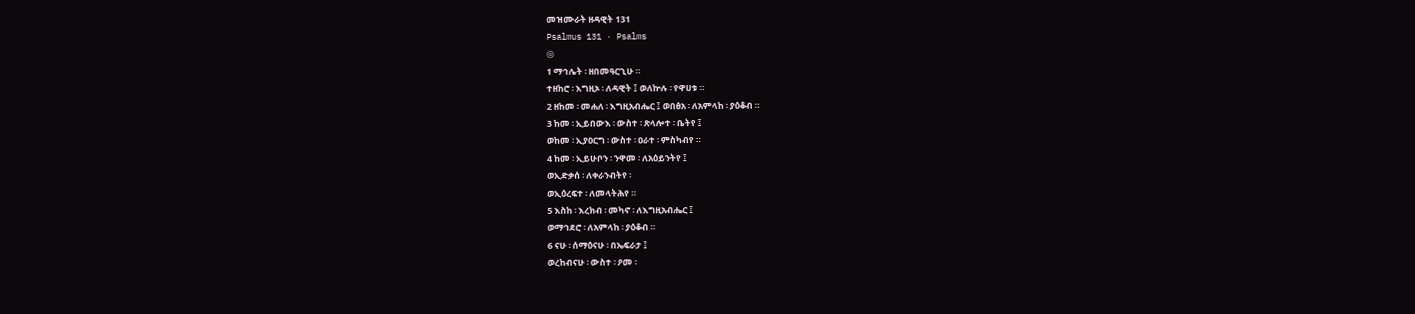መዝሙራት ዘዳዊት 131
Psalmus 131 · Psalms
◎
1 ማኅሌት ፡ ዘበመዓርጊሁ ።
ተዘከሮ ፡ እግዚኦ ፡ ለዳዊት ፤ ወለኵሉ ፡ የዋሀቱ ።
2 ዘከመ ፡ መሐለ ፡ እግዚአብሔር ፤ ወበፅአ ፡ ለአምላከ ፡ ያዕቆብ ።
3 ከመ ፡ ኢይበውእ ፡ ውስተ ፡ ጽላሎተ ፡ ቤትየ ፤
ወከመ ፡ ኢያዐርግ ፡ ውስተ ፡ ዐራተ ፡ ምስካብየ ።
4 ከመ ፡ ኢይሁቦን ፡ ንዋመ ፡ ለአዕይንትየ ፤
ወኢድቃሰ ፡ ለቀራንብትየ ፡
ወኢዕረፍተ ፡ ለመላትሕየ ።
5 እስከ ፡ እረክብ ፡ መካኖ ፡ ለእግዚአብሔር ፤
ወማኅደሮ ፡ ለአምላከ ፡ ያዕቆብ ።
6 ናሁ ፡ ሰማዕናሁ ፡ በኤፍራታ ፤
ወረከብናሁ ፡ ውስተ ፡ ዖመ ፡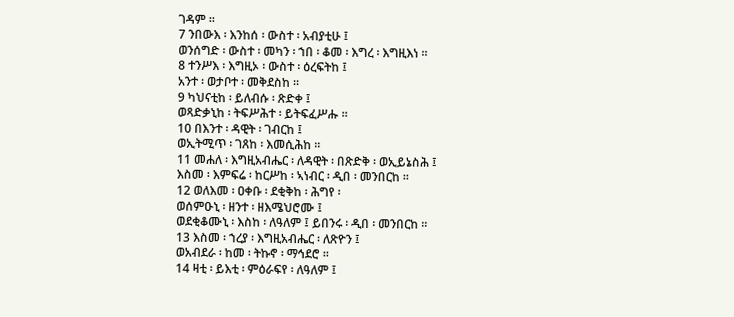ገዳም ።
7 ንበውእ ፡ እንከሰ ፡ ውስተ ፡ አብያቲሁ ፤
ወንሰግድ ፡ ውስተ ፡ መካን ፡ ኀበ ፡ ቆመ ፡ እግረ ፡ እግዚእነ ።
8 ተንሥእ ፡ እግዚኦ ፡ ውስተ ፡ ዕረፍትከ ፤
አንተ ፡ ወታቦተ ፡ መቅደስከ ።
9 ካህናቲከ ፡ ይለብሱ ፡ ጽድቀ ፤
ወጻድቃኒከ ፡ ትፍሥሕተ ፡ ይትፍፈሥሑ ።
10 በእንተ ፡ ዳዊት ፡ ገብርከ ፤
ወኢትሚጥ ፡ ገጸከ ፡ እመሲሕከ ።
11 መሐለ ፡ እግዚአብሔር ፡ ለዳዊት ፡ በጽድቅ ፡ ወኢይኔስሕ ፤
እስመ ፡ እምፍሬ ፡ ከርሥከ ፡ ኣነብር ፡ ዲበ ፡ መንበርከ ።
12 ወለእመ ፡ ዐቀቡ ፡ ደቂቅከ ፡ ሕግየ ፡
ወሰምዑኒ ፡ ዘንተ ፡ ዘእሜህሮሙ ፤
ወደቂቆሙኒ ፡ እስከ ፡ ለዓለም ፤ ይበንሩ ፡ ዲበ ፡ መንበርከ ።
13 እስመ ፡ ኀረያ ፡ እግዚአብሔር ፡ ለጽዮን ፤
ወአብደራ ፡ ከመ ፡ ትኩኖ ፡ ማኅደሮ ።
14 ዛቲ ፡ ይእቲ ፡ ምዕራፍየ ፡ ለዓለም ፤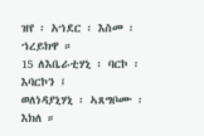ዝየ ፡ አኀደር ፡ እስመ ፡ ኀረይክዋ ።
15 ለእቤራቲሃኒ ፡ ባርኮ ፡ እባርኮን ፤
ወለነዳያኒሃኒ ፡ ኣጸግቦሙ ፡ እክለ ።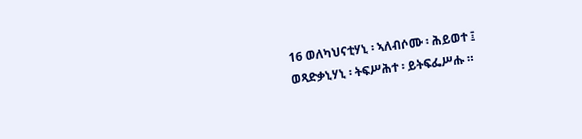16 ወለካህናቲሃኒ ፡ ኣለብሶሙ ፡ ሕይወተ ፤
ወጻድቃኒሃኒ ፡ ትፍሥሕተ ፡ ይትፍፌሥሑ ።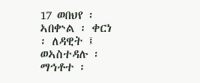17 ወበህየ ፡ ኣበቍል ፡ ቀርነ ፡ ለዳዊት ፤
ወኣስተዳሉ ፡ ማኅቶተ ፡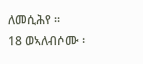ለመሲሕየ ።
18 ወኣለብሶሙ ፡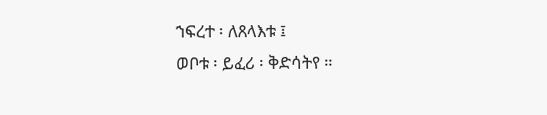ኀፍረተ ፡ ለጸላእቱ ፤
ወቦቱ ፡ ይፈሪ ፡ ቅድሳትየ ።